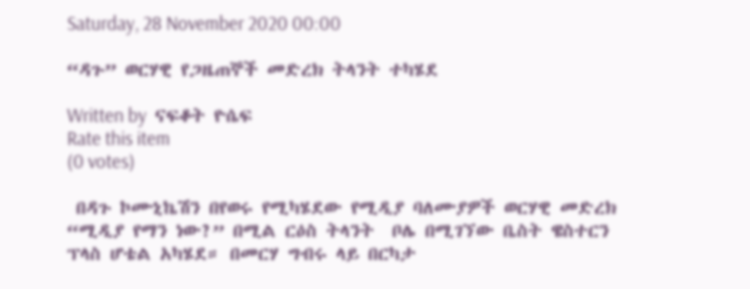Saturday, 28 November 2020 00:00

“ዳጉ” ወርሃዊ የጋዜጠኞች መድረክ ትላንት ተካሄደ

Written by  ናፍቆት ዮሴፍ
Rate this item
(0 votes)

 በዳጉ ኮሙኒኬሽን በየወሩ የሚካሄደው የሚዲያ ባለሙያዎች ወርሃዊ መድረክ “ሚዲያ የማን ነው?” በሚል ርዕስ ትላንት  ቦሌ በሚገኘው ቤስት ዌስተርን ፕላስ ሆቴል አካሄደ። በመርሃ ግብሩ ላይ በርካታ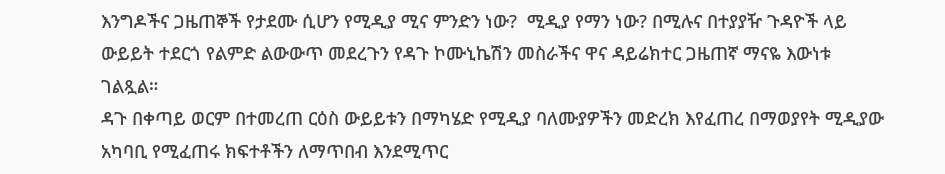እንግዶችና ጋዜጠኞች የታደሙ ሲሆን የሚዲያ ሚና ምንድን ነው?  ሚዲያ የማን ነው? በሚሉና በተያያዥ ጉዳዮች ላይ ውይይት ተደርጎ የልምድ ልውውጥ መደረጉን የዳጉ ኮሙኒኬሽን መስራችና ዋና ዳይሬክተር ጋዜጠኛ ማናዬ እውነቱ ገልጿል።
ዳጉ በቀጣይ ወርም በተመረጠ ርዕስ ውይይቱን በማካሄድ የሚዲያ ባለሙያዎችን መድረክ እየፈጠረ በማወያየት ሚዲያው አካባቢ የሚፈጠሩ ክፍተቶችን ለማጥበብ እንደሚጥር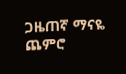ጋዜጠኛ ማናዬ ጨምሮ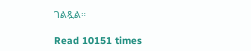ገልጿል።

Read 10151 times